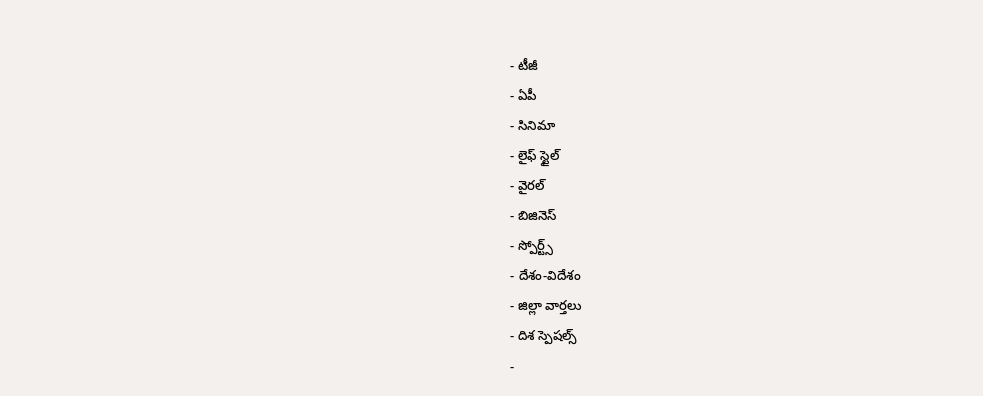- టీజీ
- ఏపీ
- సినిమా
- లైఫ్ స్టైల్
- వైరల్
- బిజినెస్
- స్పోర్ట్స్
- దేశం-విదేశం
- జిల్లా వార్తలు
- దిశ స్పెషల్స్
-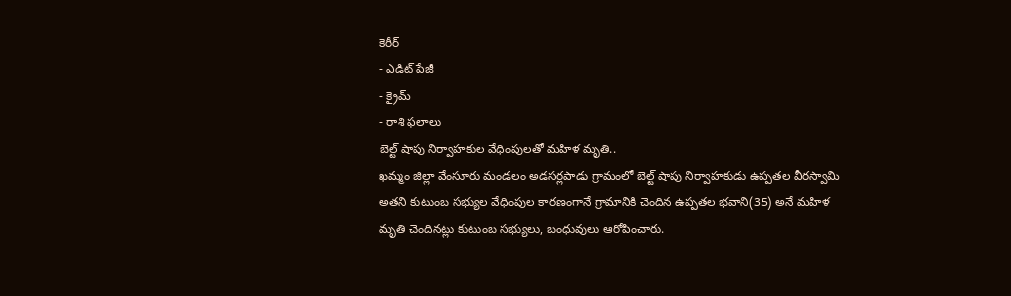కెరీర్
- ఎడిట్ పేజీ
- క్రైమ్
- రాశి ఫలాలు
బెల్ట్ షాపు నిర్వాహకుల వేధింపులతో మహిళ మృతి..
ఖమ్మం జిల్లా వేంసూరు మండలం అడసర్లపాడు గ్రామంలో బెల్ట్ షాపు నిర్వాహకుడు ఉప్పతల వీరస్వామి అతని కుటుంబ సభ్యుల వేధింపుల కారణంగానే గ్రామానికి చెందిన ఉప్పతల భవాని(35) అనే మహిళ మృతి చెందినట్లు కుటుంబ సభ్యులు, బంధువులు ఆరోపించారు.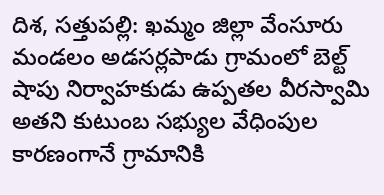దిశ, సత్తుపల్లి: ఖమ్మం జిల్లా వేంసూరు మండలం అడసర్లపాడు గ్రామంలో బెల్ట్ షాపు నిర్వాహకుడు ఉప్పతల వీరస్వామి అతని కుటుంబ సభ్యుల వేధింపుల కారణంగానే గ్రామానికి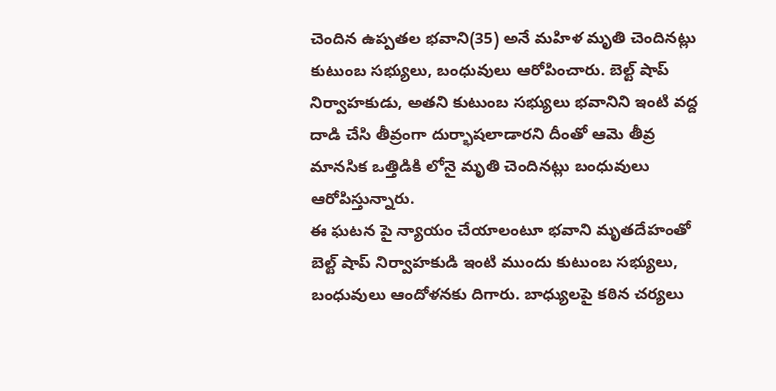చెందిన ఉప్పతల భవాని(35) అనే మహిళ మృతి చెందినట్లు కుటుంబ సభ్యులు, బంధువులు ఆరోపించారు. బెల్ట్ షాప్ నిర్వాహకుడు, అతని కుటుంబ సభ్యులు భవానిని ఇంటి వద్ద దాడి చేసి తీవ్రంగా దుర్భాషలాడారని దీంతో ఆమె తీవ్ర మానసిక ఒత్తిడికి లోనై మృతి చెందినట్లు బంధువులు ఆరోపిస్తున్నారు.
ఈ ఘటన పై న్యాయం చేయాలంటూ భవాని మృతదేహంతో బెల్ట్ షాప్ నిర్వాహకుడి ఇంటి ముందు కుటుంబ సభ్యులు, బంధువులు ఆందోళనకు దిగారు. బాధ్యులపై కఠిన చర్యలు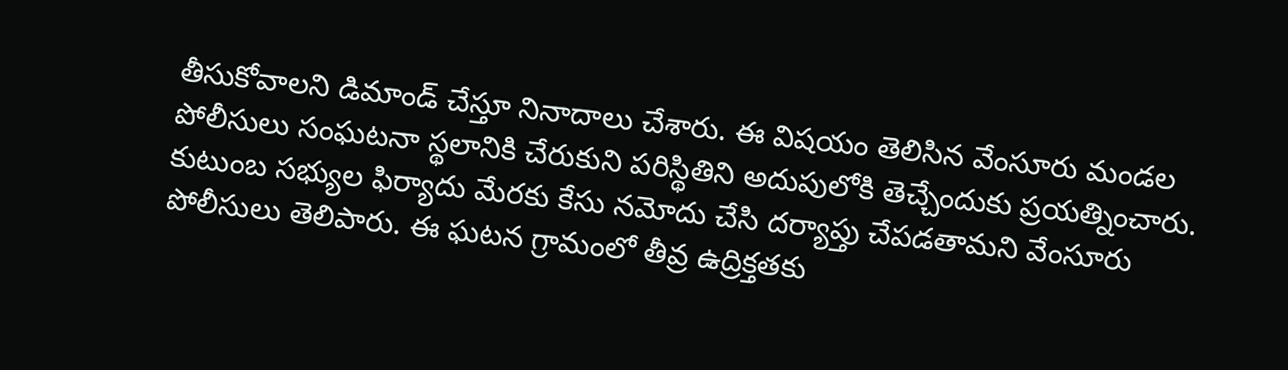తీసుకోవాలని డిమాండ్ చేస్తూ నినాదాలు చేశారు. ఈ విషయం తెలిసిన వేంసూరు మండల పోలీసులు సంఘటనా స్థలానికి చేరుకుని పరిస్థితిని అదుపులోకి తెచ్చేందుకు ప్రయత్నించారు.
కుటుంబ సభ్యుల ఫిర్యాదు మేరకు కేసు నమోదు చేసి దర్యాప్తు చేపడతామని వేంసూరు పోలీసులు తెలిపారు. ఈ ఘటన గ్రామంలో తీవ్ర ఉద్రిక్తతకు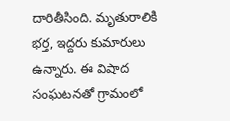దారితీసింది. మృతురాలికి భర్త, ఇద్దరు కుమారులు ఉన్నారు. ఈ విషాద సంఘటనతో గ్రామంలో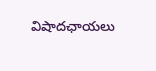విషాదఛాయలు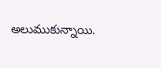అలుముకున్నాయి.